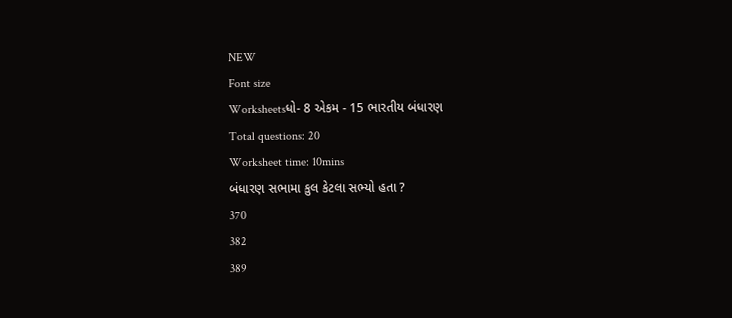NEW
Font size
Worksheetsધો- 8 એકમ - 15 ભારતીય બંધારણ
Total questions: 20
Worksheet time: 10mins
બંધારણ સભામા કુલ કેટલા સભ્યો હતા ?
370
382
389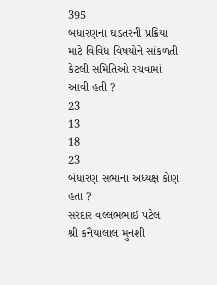395
બધારણના ઘડતરની પ્રક્રિયા માટે વિવિધ વિષયોને સાંકળતી કેટલી સમિતિઓ રચવામાં આવી હતી ?
23
13
18
23
બંધારણ સભાના અધ્યક્ષ કોણ હતા ?
સરદાર વલ્લભભાઇ પટેલ
શ્રી કનૈયાલાલ મુનશી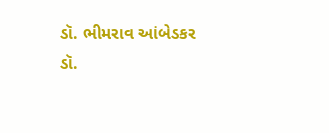ડૉ. ભીમરાવ આંબેડકર
ડૉ.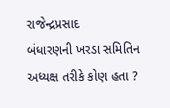રાજેન્દ્રપ્રસાદ
બંધારણની ખરડા સમિતિન અધ્યક્ષ તરીકે કોણ હતા ?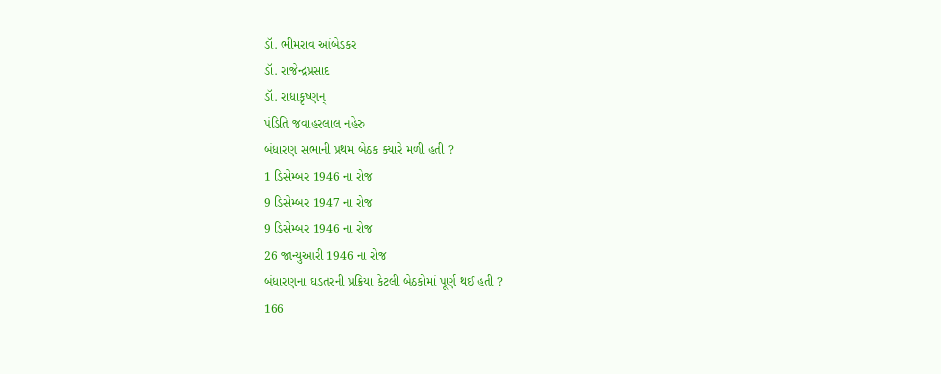ડૉ. ભીમરાવ આંબેડકર
ડૉ. રાજેન્દ્રપ્રસાદ
ડૉ. રાધાકૃષ્ણન્
પંડિતિ જવાહરલાલ નહેરુ
બંધારણ સભાની પ્રથમ બેઠક ક્યારે મળી હતી ?
1 ડિસેમ્બર 1946 ના રોજ
9 ડિસેમ્બર 1947 ના રોજ
9 ડિસેમ્બર 1946 ના રોજ
26 જાન્યુઆરી 1946 ના રોજ
બંધારણના ઘડતરની પ્રક્રિયા કેટલી બેઠકોમાં પૂર્ણ થઈ હતી ?
166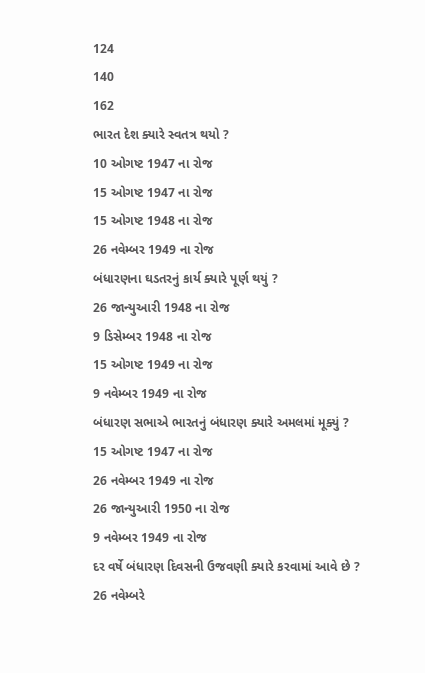124
140
162
ભારત દેશ ક્યારે સ્વતત્ર થયો ?
10 ઓગષ્ટ 1947 ના રોજ
15 ઓગષ્ટ 1947 ના રોજ
15 ઓગષ્ટ 1948 ના રોજ
26 નવેમ્બર 1949 ના રોજ
બંધારણના ઘડતરનું કાર્ય ક્યારે પૂર્ણ થયું ?
26 જાન્યુઆરી 1948 ના રોજ
9 ડિસેમ્બર 1948 ના રોજ
15 ઓગષ્ટ 1949 ના રોજ
9 નવેમ્બર 1949 ના રોજ
બંધારણ સભાએ ભારતનું બંધારણ ક્યારે અમલમાં મૂક્યું ?
15 ઓગષ્ટ 1947 ના રોજ
26 નવેમ્બર 1949 ના રોજ
26 જાન્યુઆરી 1950 ના રોજ
9 નવેમ્બર 1949 ના રોજ
દર વર્ષે બંધારણ દિવસની ઉજવણી ક્યારે કરવામાં આવે છે ?
26 નવેમ્બરે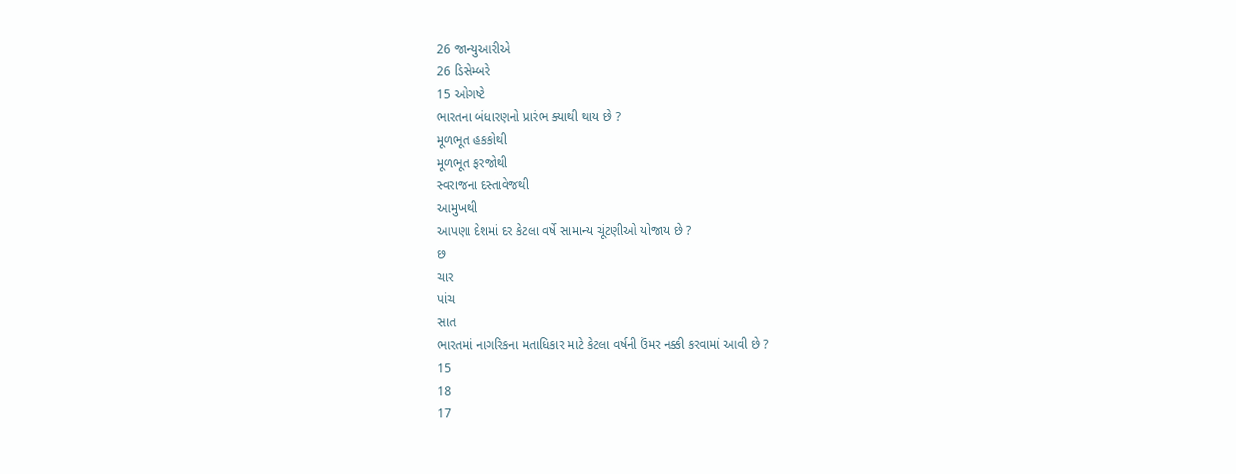26 જાન્યુઆરીએ
26 ડિસેમ્બરે
15 ઓગષ્ટે
ભારતના બંધારણનો પ્રારંભ ક્યાથી થાય છે ?
મૂળભૂત હકકોથી
મૂળભૂત ફરજોથી
સ્વરાજના દસ્તાવેજથી
આમુખથી
આપણા દેશમાં દર કેટલા વર્ષે સામાન્ય ચૂંટણીઓ યોજાય છે ?
છ
ચાર
પાંચ
સાત
ભારતમાં નાગરિકના મતાધિકાર માટે કેટલા વર્ષની ઉંમર નક્કી કરવામાં આવી છે ?
15
18
17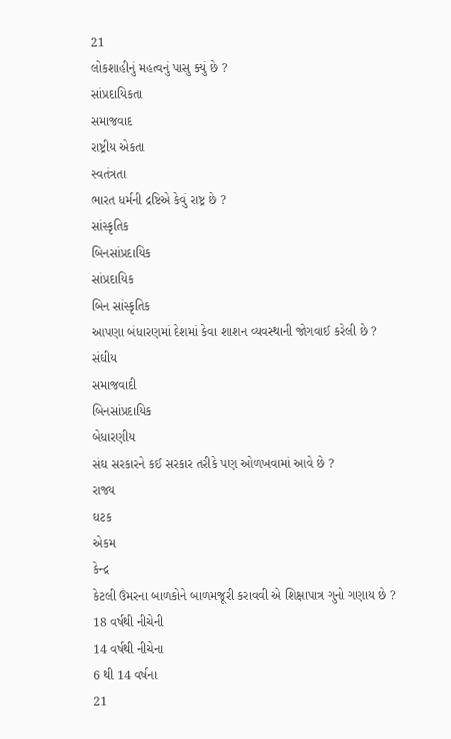21
લોકશાહીનું મહત્વનું પાસુ ક્યું છે ?
સાંપ્રદાયિકતા
સમાજવાદ
રાષ્ટ્રીય એકતા
સ્વતંત્રતા
ભારત ધર્મની દ્રષ્ટિએ કેવું રાષ્ટ્ર છે ?
સાંસ્કૃતિક
બિનસાંપ્રદાયિક
સાંપ્રદાયિક
બિન સાંસ્કૃતિક
આપણા બંધારણમાં દેશમાં કેવા શાશન વ્યવસ્થાની જોગવાઈ કરેલી છે ?
સંઘીય
સમાજવાદી
બિનસાંપ્રદાયિક
બેધારણીય
સંઘ સરકારને કઈ સરકાર તરીકે પણ ઓળખવામાં આવે છે ?
રાજ્ય
ઘટક
એકમ
કેન્દ્ર
કેટલી ઉંમરના બાળકોને બાળમજૂરી કરાવવી એ શિક્ષાપાત્ર ગુનો ગણાય છે ?
18 વર્ષથી નીચેની
14 વર્ષથી નીચેના
6 થી 14 વર્ષના
21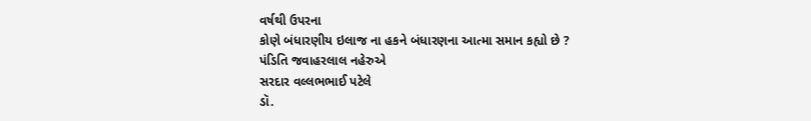વર્ષથી ઉપરના
કોણે બંધારણીય ઇલાજ ના હકને બંધારણના આત્મા સમાન કહ્યો છે ?
પંડિતિ જવાહરલાલ નહેરુએ
સરદાર વલ્લભભાઈ પટેલે
ડૉ.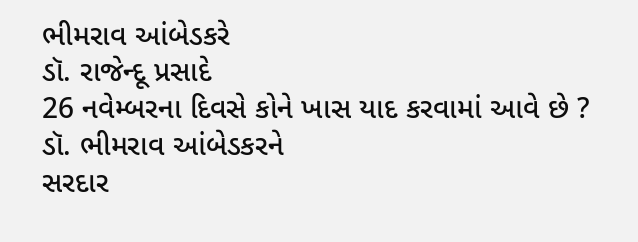ભીમરાવ આંબેડકરે
ડૉ. રાજેન્દૂ પ્રસાદે
26 નવેમ્બરના દિવસે કોને ખાસ યાદ કરવામાં આવે છે ?
ડૉ. ભીમરાવ આંબેડકરને
સરદાર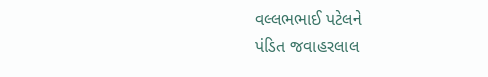વલ્લભભાઈ પટેલને
પંડિત જવાહરલાલ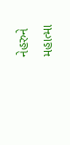નેહરુને
મહાત્મા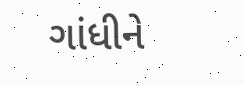ગાંધીને